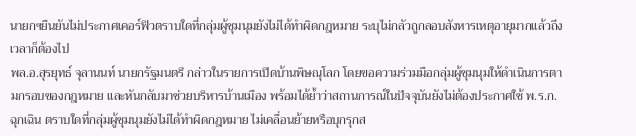นายกฯยืนยันไม่ประกาศเคอร์ฟิวตราบใดที่กลุ่มผู้ชุมนุมยังไม่ได้ทำผิดกฎหมาย ระบุไม่กลัวถูกลอบสังหารเหตุอายุมากแล้วถึงเวลาก็ต้องไป
พล.อ.สุรยุทธ์ จุลานนท์ นายกรัฐมนตรี กล่าวในรายการเปิดบ้านพิษณุโลก โดยขอความร่วมมือกลุ่มผู้ชุมนุมให้ดำเนินการตามกรอบของกฎหมาย และหันกลับมาช่วยบริหารบ้านเมือง พร้อมได้ย้ำว่าสถานการณ์ในปัจจุบันยังไม่ต้องประกาศใช้ พ.ร.ก.ฉุกเฉิน ตราบใดที่กลุ่มผู้ชุมนุมยังไม่ได้ทำผิดกฎหมาย ไม่เคลื่อนย้ายหรือบุกรุกส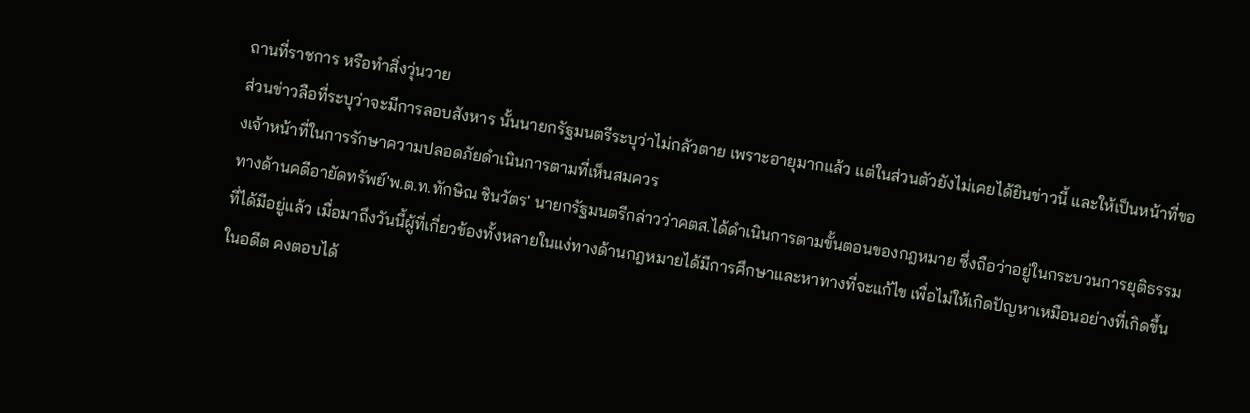ถานที่ราชการ หรือทำสิ่งวุ่นวาย
ส่วนข่าวลือที่ระบุว่าจะมีการลอบสังหาร นั้นนายกรัฐมนตรีระบุว่าไม่กลัวตาย เพราะอายุมากแล้ว แต่ในส่วนตัวยังไม่เคยได้ยินข่าวนี้ และให้เป็นหน้าที่ของเจ้าหน้าที่ในการรักษาความปลอดภัยดำเนินการตามที่เห็นสมควร
ทางด้านคดีอายัดทรัพย์'พ.ต.ท.ทักษิณ ชินวัตร' นายกรัฐมนตรีกล่าวว่าคตส.ได้ดำเนินการตามขั้นตอนของกฎหมาย ซึ่งถือว่าอยู่ในกระบวนการยุติธรรมที่ได้มีอยู่แล้ว เมื่อมาถึงวันนี้ผู้ที่เกี่ยวข้องทั้งหลายในแง่ทางด้านกฎหมายได้มีการศึกษาและหาทางที่จะแก้ไข เพื่อไม่ให้เกิดปัญหาเหมือนอย่างที่เกิดขึ้นในอดีต คงตอบได้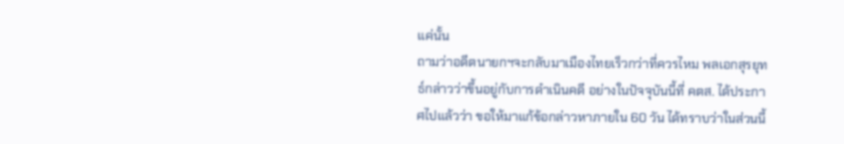แค่นั้น
ถามว่าอดีตนายกฯจะกลับมาเมืองไทยเร็วกว่าที่ควรไหม พลเอกสุรยุทธ์กล่าวว่าขึ้นอยู่กับการดำเนินคดี อย่างในปัจจุบันนี้ที่ คตส. ได้ประกาศไปแล้วว่า ขอให้มาแก้ข้อกล่าวหาภายใน 60 วัน ได้ทราบว่าในส่วนนี้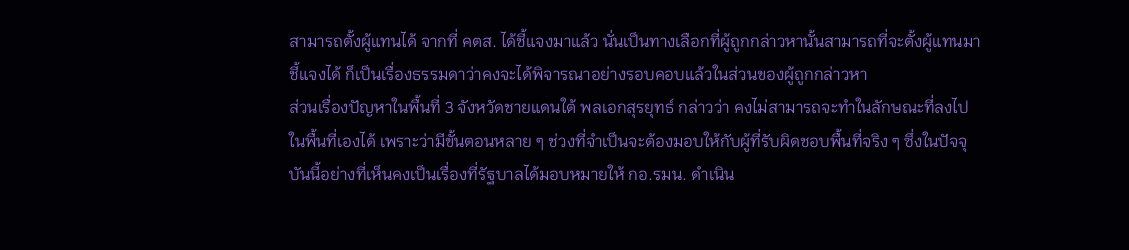สามารถตั้งผู้แทนได้ จากที่ คตส. ได้ชี้แจงมาแล้ว นั่นเป็นทางเลือกที่ผู้ถูกกล่าวหานั้นสามารถที่จะตั้งผู้แทนมาชี้แจงได้ ก็เป็นเรื่องธรรมดาว่าคงจะได้พิจารณาอย่างรอบคอบแล้วในส่วนของผู้ถูกกล่าวหา
ส่วนเรื่องปัญหาในพื้นที่ 3 จังหวัดชายแดนใต้ พลเอกสุรยุทธ์ กล่าวว่า คงไม่สามารถจะทำในลักษณะที่ลงไปในพื้นที่เองได้ เพราะว่ามีขั้นตอนหลาย ๆ ช่วงที่จำเป็นจะต้องมอบให้กับผู้ที่รับผิดชอบพื้นที่จริง ๆ ซึ่งในปัจจุบันนี้อย่างที่เห็นคงเป็นเรื่องที่รัฐบาลได้มอบหมายให้ กอ.รมน. ดำเนิน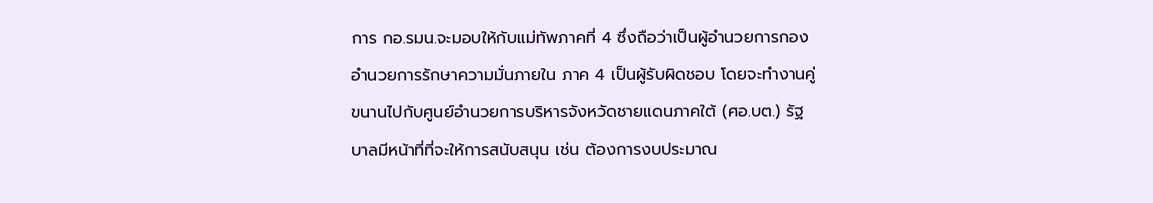การ กอ.รมน.จะมอบให้กับแม่ทัพภาคที่ 4 ซึ่งถือว่าเป็นผู้อำนวยการกองอำนวยการรักษาความมั่นภายใน ภาค 4 เป็นผู้รับผิดชอบ โดยจะทำงานคู่ขนานไปกับศูนย์อำนวยการบริหารจังหวัดชายแดนภาคใต้ (ศอ.บต.) รัฐบาลมีหน้าที่ที่จะให้การสนับสนุน เช่น ต้องการงบประมาณ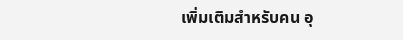เพิ่มเติมสำหรับคน อุ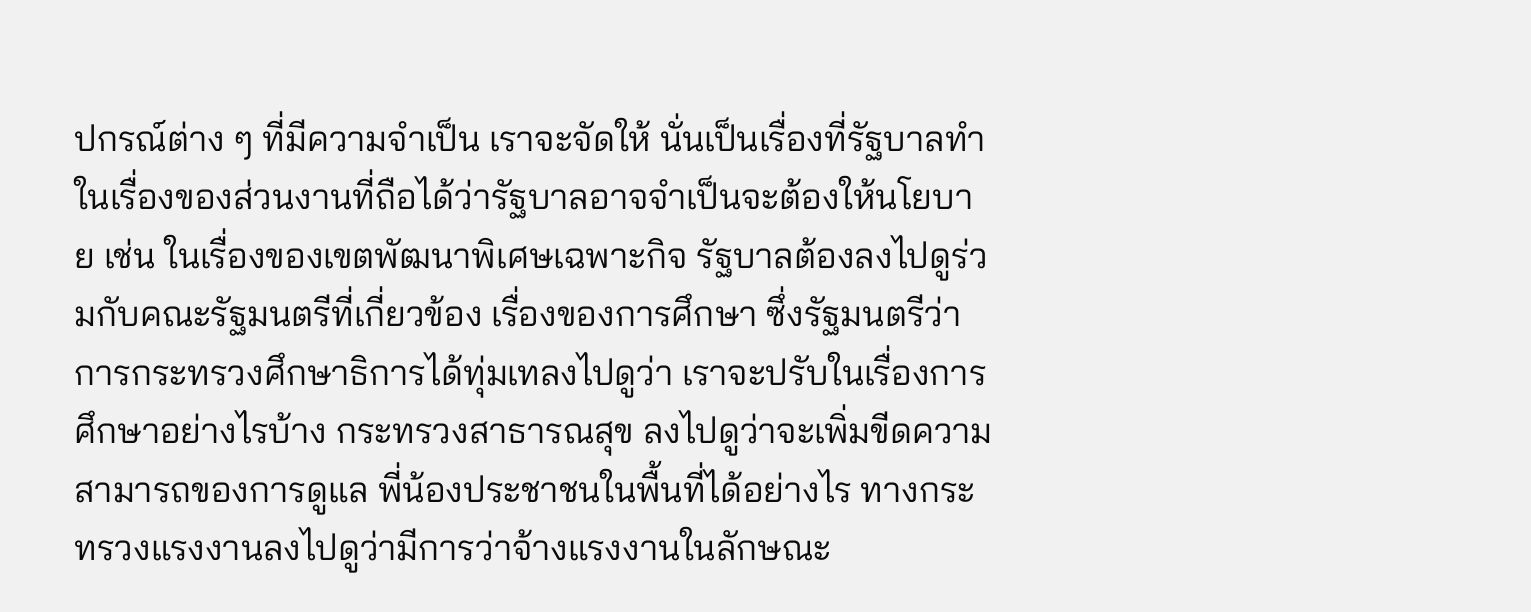ปกรณ์ต่าง ๆ ที่มีความจำเป็น เราจะจัดให้ นั่นเป็นเรื่องที่รัฐบาลทำ
ในเรื่องของส่วนงานที่ถือได้ว่ารัฐบาลอาจจำเป็นจะต้องให้นโยบาย เช่น ในเรื่องของเขตพัฒนาพิเศษเฉพาะกิจ รัฐบาลต้องลงไปดูร่วมกับคณะรัฐมนตรีที่เกี่ยวข้อง เรื่องของการศึกษา ซึ่งรัฐมนตรีว่าการกระทรวงศึกษาธิการได้ทุ่มเทลงไปดูว่า เราจะปรับในเรื่องการศึกษาอย่างไรบ้าง กระทรวงสาธารณสุข ลงไปดูว่าจะเพิ่มขีดความสามารถของการดูแล พี่น้องประชาชนในพื้นที่ได้อย่างไร ทางกระทรวงแรงงานลงไปดูว่ามีการว่าจ้างแรงงานในลักษณะ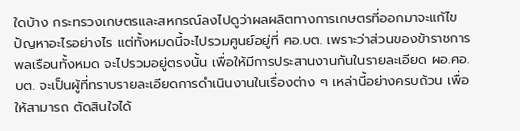ใดบ้าง กระทรวงเกษตรและสหกรณ์ลงไปดูว่าผลผลิตทางการเกษตรที่ออกมาจะแก้ไขปัญหาอะไรอย่างไร แต่ทั้งหมดนี้จะไปรวมศูนย์อยู่ที่ ศอ.บต. เพราะว่าส่วนของข้าราชการ พลเรือนทั้งหมด จะไปรวมอยู่ตรงนั้น เพื่อให้มีการประสานงานกันในรายละเอียด ผอ.ศอ.บต. จะเป็นผู้ที่ทราบรายละเอียดการดำเนินงานในเรื่องต่าง ๆ เหล่านี้อย่างครบถ้วน เพื่อให้สามารถ ตัดสินใจได้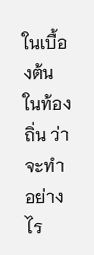ในเบื้องต้น ในท้องถิ่น ว่าจะทำอย่างไร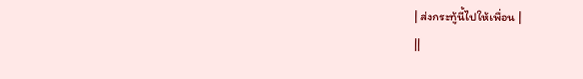| ส่งกระทู้นี้ไปให้เพื่อน |
||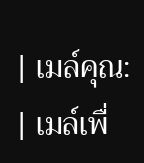| เมล์คุณ: | เมล์เพื่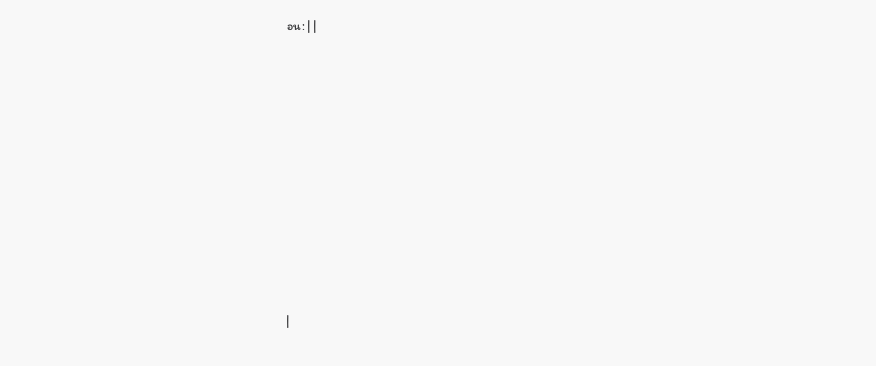อน: | |
















|